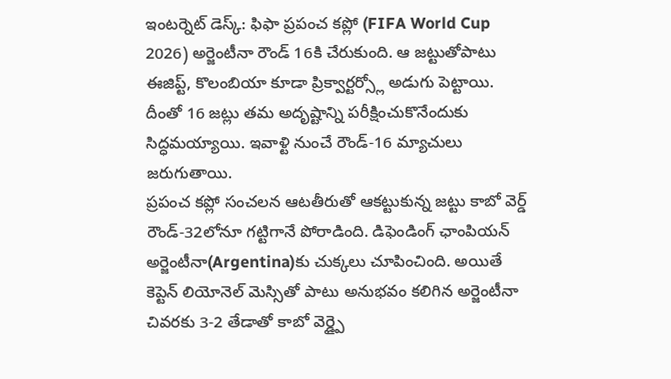ఇంటర్నెట్ డెస్క్: ఫిఫా ప్రపంచ కప్లో (FIFA World Cup 2026) అర్జెంటీనా రౌండ్ 16కి చేరుకుంది. ఆ జట్టుతోపాటు ఈజిప్ట్, కొలంబియా కూడా ప్రిక్వార్టర్స్లో అడుగు పెట్టాయి.
దీంతో 16 జట్లు తమ అదృష్టాన్ని పరీక్షించుకొనేందుకు సిద్ధమయ్యాయి. ఇవాళ్టి నుంచే రౌండ్-16 మ్యాచులు జరుగుతాయి.
ప్రపంచ కప్లో సంచలన ఆటతీరుతో ఆకట్టుకున్న జట్టు కాబో వెర్డ్ రౌండ్-32లోనూ గట్టిగానే పోరాడింది. డిఫెండింగ్ ఛాంపియన్ అర్జెంటీనా(Argentina)కు చుక్కలు చూపించింది. అయితే కెప్టెన్ లియోనెల్ మెస్సితో పాటు అనుభవం కలిగిన అర్జెంటీనా చివరకు 3-2 తేడాతో కాబో వెర్డ్పై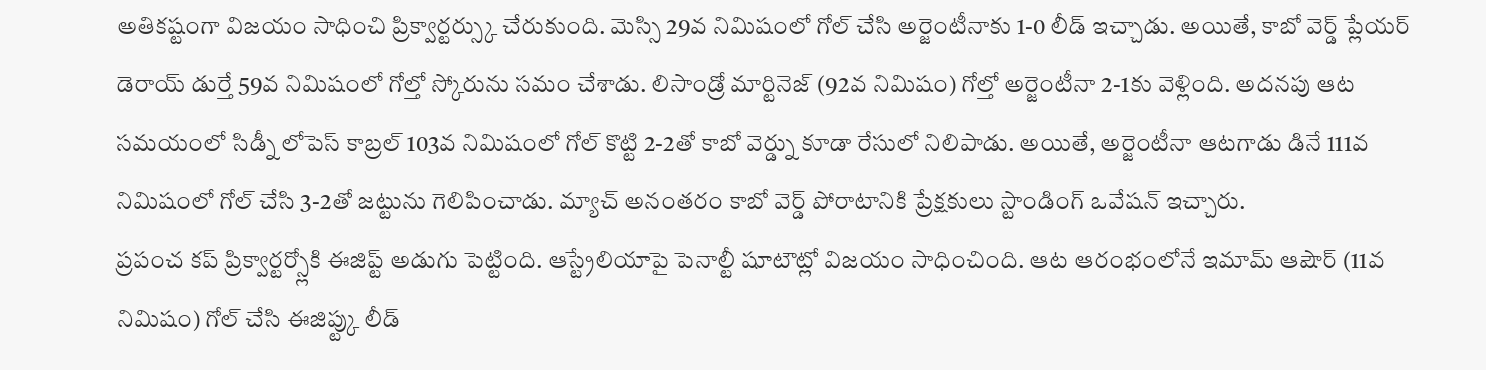అతికష్టంగా విజయం సాధించి ప్రిక్వార్టర్స్కు చేరుకుంది. మెస్సి 29వ నిమిషంలో గోల్ చేసి అర్జెంటీనాకు 1-0 లీడ్ ఇచ్చాడు. అయితే, కాబో వెర్డ్ ప్లేయర్ డెరాయ్ డుర్తే 59వ నిమిషంలో గోల్తో స్కోరును సమం చేశాడు. లిసాండ్రో మార్టినెజ్ (92వ నిమిషం) గోల్తో అర్జెంటీనా 2-1కు వెళ్లింది. అదనపు ఆట సమయంలో సిడ్నీ లోపెస్ కాబ్రల్ 103వ నిమిషంలో గోల్ కొట్టి 2-2తో కాబో వెర్డ్ను కూడా రేసులో నిలిపాడు. అయితే, అర్జెంటీనా ఆటగాడు డినే 111వ నిమిషంలో గోల్ చేసి 3-2తో జట్టును గెలిపించాడు. మ్యాచ్ అనంతరం కాబో వెర్డ్ పోరాటానికి ప్రేక్షకులు స్టాండింగ్ ఒవేషన్ ఇచ్చారు.
ప్రపంచ కప్ ప్రిక్వార్టర్స్లోకి ఈజిప్ట్ అడుగు పెట్టింది. ఆస్ట్రేలియాపై పెనాల్టీ షూటౌట్లో విజయం సాధించింది. ఆట ఆరంభంలోనే ఇమామ్ ఆషౌర్ (11వ నిమిషం) గోల్ చేసి ఈజిప్ట్కు లీడ్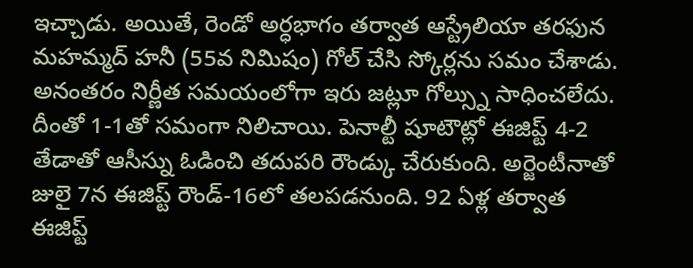ఇచ్చాడు. అయితే, రెండో అర్ధభాగం తర్వాత ఆస్ట్రేలియా తరఫున మహమ్మద్ హనీ (55వ నిమిషం) గోల్ చేసి స్కోర్లను సమం చేశాడు. అనంతరం నిర్ణీత సమయంలోగా ఇరు జట్లూ గోల్స్ను సాధించలేదు. దీంతో 1-1తో సమంగా నిలిచాయి. పెనాల్టీ షూటౌట్లో ఈజిప్ట్ 4-2 తేడాతో ఆసీస్ను ఓడించి తదుపరి రౌండ్కు చేరుకుంది. అర్జెంటీనాతో జులై 7న ఈజిప్ట్ రౌండ్-16లో తలపడనుంది. 92 ఏళ్ల తర్వాత ఈజిప్ట్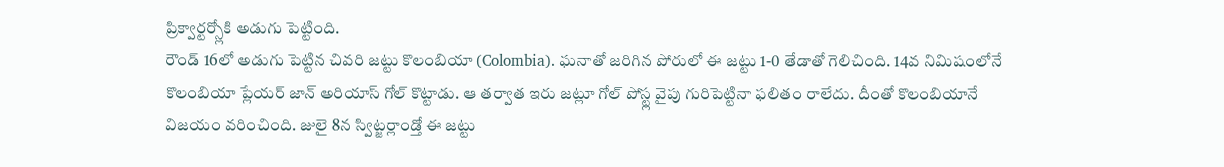ప్రిక్వార్టర్స్లోకి అడుగు పెట్టింది.
రౌండ్ 16లో అడుగు పెట్టిన చివరి జట్టు కొలంబియా (Colombia). ఘనాతో జరిగిన పోరులో ఈ జట్టు 1-0 తేడాతో గెలిచింది. 14వ నిమిషంలోనే కొలంబియా ప్లేయర్ జాన్ అరియాస్ గోల్ కొట్టాడు. ఆ తర్వాత ఇరు జట్లూ గోల్ పోస్ట్ల వైపు గురిపెట్టినా ఫలితం రాలేదు. దీంతో కొలంబియానే విజయం వరించింది. జులై 8న స్విట్జర్లాండ్తో ఈ జట్టు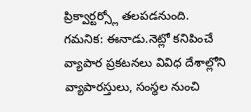ప్రిక్వార్టర్స్లో తలపడనుంది.
గమనిక: ఈనాడు.నెట్లో కనిపించే వ్యాపార ప్రకటనలు వివిధ దేశాల్లోని వ్యాపారస్తులు, సంస్థల నుంచి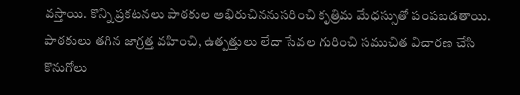వస్తాయి. కొన్ని ప్రకటనలు పాఠకుల అభిరుచిననుసరించి కృత్రిమ మేధస్సుతో పంపబడతాయి. పాఠకులు తగిన జాగ్రత్త వహించి, ఉత్పత్తులు లేదా సేవల గురించి సముచిత విచారణ చేసి కొనుగోలు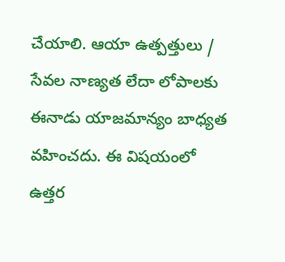చేయాలి. ఆయా ఉత్పత్తులు / సేవల నాణ్యత లేదా లోపాలకు ఈనాడు యాజమాన్యం బాధ్యత వహించదు. ఈ విషయంలో ఉత్తర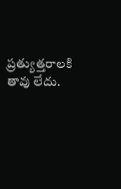ప్రత్యుత్తరాలకి తావు లేదు.